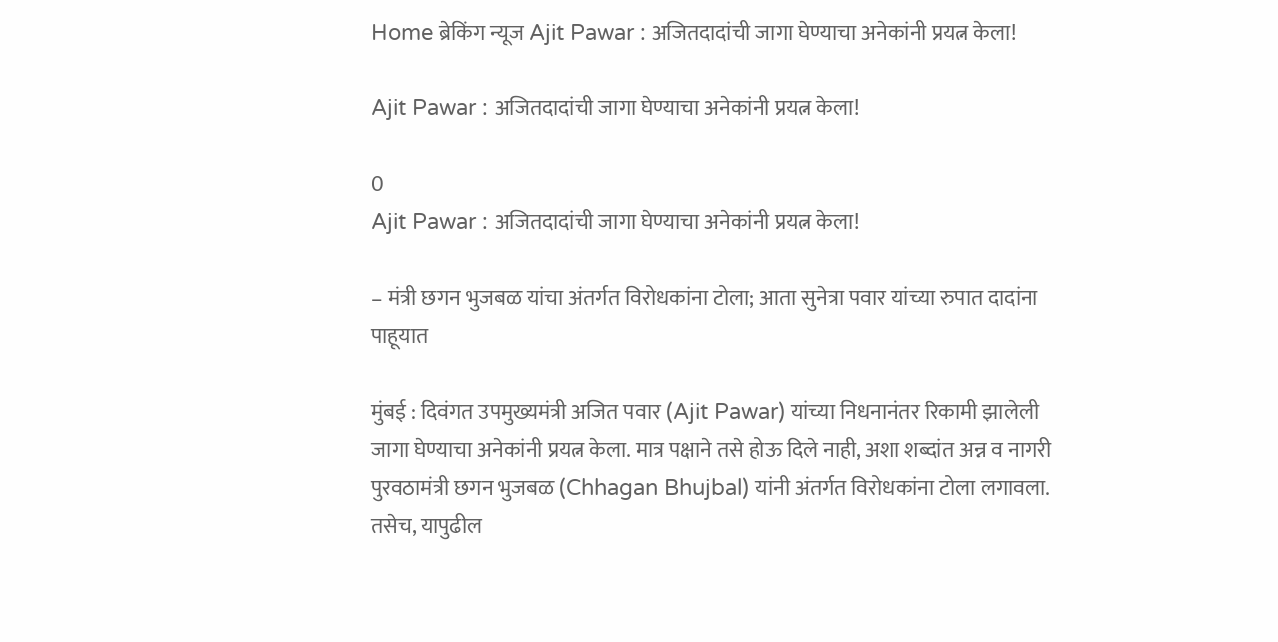Home ब्रेकिंग न्यूज Ajit Pawar : अजितदादांची जागा घेण्याचा अनेकांनी प्रयत्न केला!

Ajit Pawar : अजितदादांची जागा घेण्याचा अनेकांनी प्रयत्न केला!

0
Ajit Pawar : अजितदादांची जागा घेण्याचा अनेकांनी प्रयत्न केला!

– मंत्री छगन भुजबळ यांचा अंतर्गत विरोधकांना टोला; आता सुनेत्रा पवार यांच्या रुपात दादांना पाहूयात

मुंबई : दिवंगत उपमुख्यमंत्री अजित पवार (Ajit Pawar) यांच्या निधनानंतर रिकामी झालेली जागा घेण्याचा अनेकांनी प्रयत्न केला. मात्र पक्षाने तसे होऊ दिले नाही, अशा शब्दांत अन्न व नागरी पुरवठामंत्री छगन भुजबळ (Chhagan Bhujbal) यांनी अंतर्गत विरोधकांना टोला लगावला. तसेच, यापुढील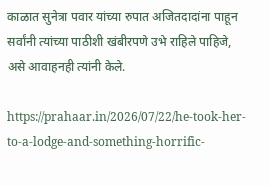काळात सुनेत्रा पवार यांच्या रुपात अजितदादांना पाहून सर्वांनी त्यांच्या पाठीशी खंबीरपणे उभे राहिले पाहिजे, असे आवाहनही त्यांनी केले.

https://prahaar.in/2026/07/22/he-took-her-to-a-lodge-and-something-horrific-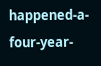happened-a-four-year-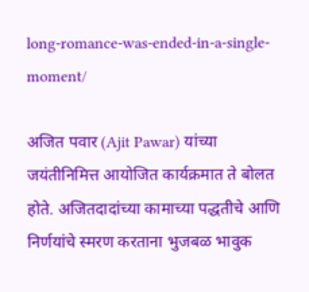long-romance-was-ended-in-a-single-moment/

अजित पवार (Ajit Pawar) यांच्या जयंतीनिमित्त आयोजित कार्यक्रमात ते बोलत होते. अजितदादांच्या कामाच्या पद्धतीचे आणि निर्णयांचे स्मरण करताना भुजबळ भावुक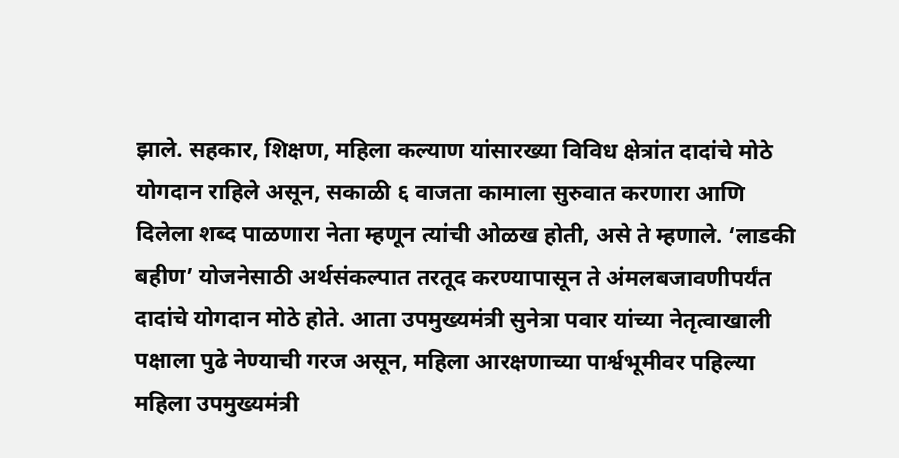झाले. सहकार, शिक्षण, महिला कल्याण यांसारख्या विविध क्षेत्रांत दादांचे मोठे योगदान राहिले असून, सकाळी ६ वाजता कामाला सुरुवात करणारा आणि दिलेला शब्द पाळणारा नेता म्हणून त्यांची ओळख होती, असे ते म्हणाले. ‘लाडकी बहीण’ योजनेसाठी अर्थसंकल्पात तरतूद करण्यापासून ते अंमलबजावणीपर्यंत दादांचे योगदान मोठे होते. आता उपमुख्यमंत्री सुनेत्रा पवार यांच्या नेतृत्वाखाली पक्षाला पुढे नेण्याची गरज असून, महिला आरक्षणाच्या पार्श्वभूमीवर पहिल्या महिला उपमुख्यमंत्री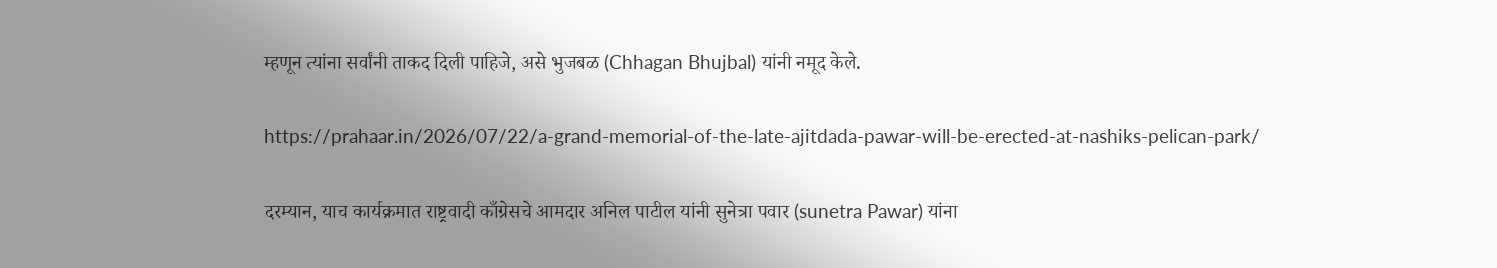म्हणून त्यांना सर्वांनी ताकद दिली पाहिजे, असे भुजबळ (Chhagan Bhujbal) यांनी नमूद केले.

https://prahaar.in/2026/07/22/a-grand-memorial-of-the-late-ajitdada-pawar-will-be-erected-at-nashiks-pelican-park/

दरम्यान, याच कार्यक्रमात राष्ट्रवादी काँग्रेसचे आमदार अनिल पाटील यांनी सुनेत्रा पवार (sunetra Pawar) यांना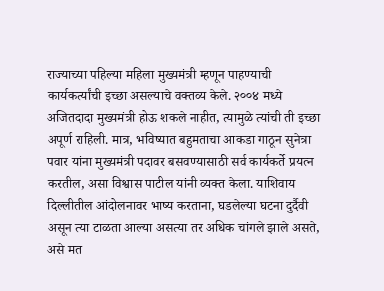राज्याच्या पहिल्या महिला मुख्यमंत्री म्हणून पाहण्याची कार्यकर्त्यांची इच्छा असल्याचे वक्तव्य केले. २००४ मध्ये अजितदादा मुख्यमंत्री होऊ शकले नाहीत, त्यामुळे त्यांची ती इच्छा अपूर्ण राहिली. मात्र, भविष्यात बहुमताचा आकडा गाठून सुनेत्रा पवार यांना मुख्यमंत्री पदावर बसवण्यासाठी सर्व कार्यकर्ते प्रयत्न करतील, असा विश्वास पाटील यांनी व्यक्त केला. याशिवाय दिल्लीतील आंदोलनावर भाष्य करताना, घडलेल्या घटना दुर्दैवी असून त्या टाळता आल्या असत्या तर अधिक चांगले झाले असते, असे मत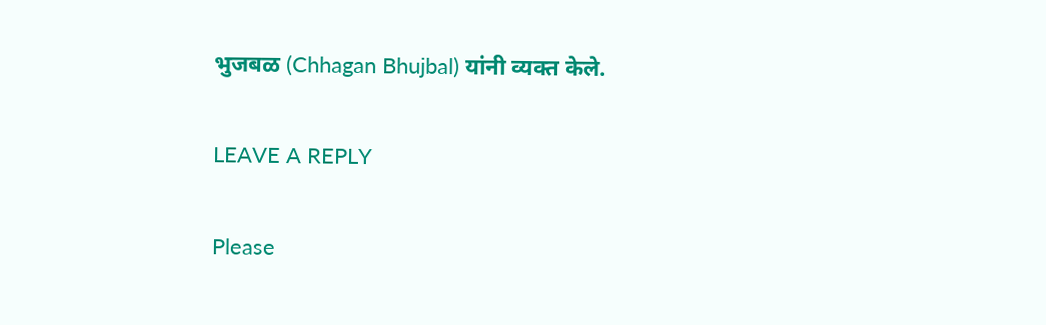भुजबळ (Chhagan Bhujbal) यांनी व्यक्त केले.

LEAVE A REPLY

Please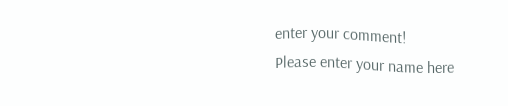enter your comment!
Please enter your name here